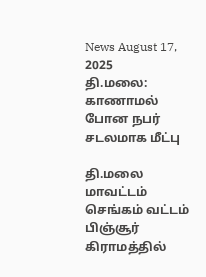News August 17, 2025
தி.மலை: காணாமல் போன நபர் சடலமாக மீட்பு

தி.மலை மாவட்டம் செங்கம் வட்டம் பிஞ்சூர் கிராமத்தில்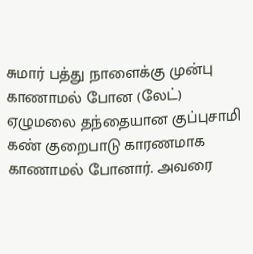சுமார் பத்து நாளைக்கு முன்பு காணாமல் போன (லேட்) ஏழுமலை தந்தையான குப்புசாமி கண் குறைபாடு காரணமாக காணாமல் போனார். அவரை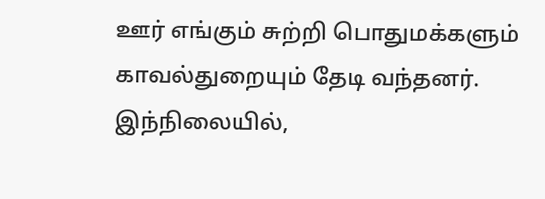ஊர் எங்கும் சுற்றி பொதுமக்களும் காவல்துறையும் தேடி வந்தனர். இந்நிலையில்,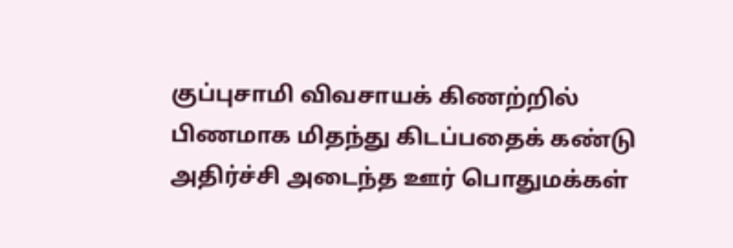குப்புசாமி விவசாயக் கிணற்றில் பிணமாக மிதந்து கிடப்பதைக் கண்டு அதிர்ச்சி அடைந்த ஊர் பொதுமக்கள்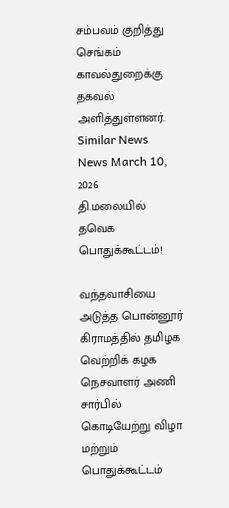சம்பவம் குறித்து செங்கம் காவல்துறைக்கு தகவல் அளித்துள்ளனர்.
Similar News
News March 10, 2026
தி.மலையில் தவெக பொதுக்கூட்டம்!

வந்தவாசியை அடுத்த பொன்னூர் கிராமத்தில் தமிழக வெற்றிக் கழக நெசவாளர் அணி சார்பில் கொடியேற்று விழா மற்றும் பொதுக்கூட்டம்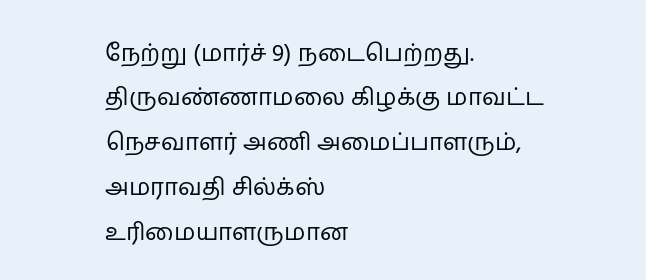நேற்று (மார்ச் 9) நடைபெற்றது. திருவண்ணாமலை கிழக்கு மாவட்ட நெசவாளர் அணி அமைப்பாளரும், அமராவதி சில்க்ஸ் உரிமையாளருமான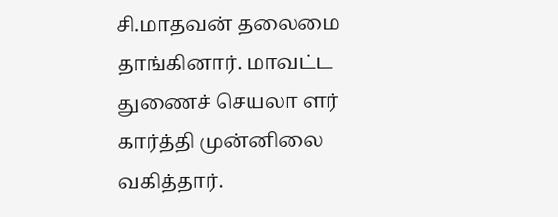சி.மாதவன் தலைமை தாங்கினார். மாவட்ட துணைச் செயலா ளர் கார்த்தி முன்னிலை வகித்தார்.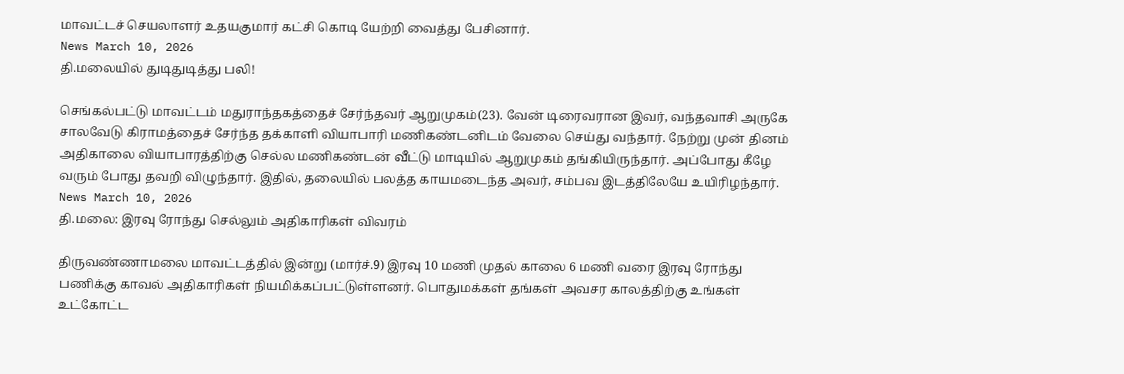மாவட்டச் செயலாளர் உதயகுமார் கட்சி கொடி யேற்றி வைத்து பேசினார்.
News March 10, 2026
தி.மலையில் துடிதுடித்து பலி!

செங்கல்பட்டு மாவட்டம் மதுராந்தகத்தைச் சேர்ந்தவர் ஆறுமுகம்(23). வேன் டிரைவரான இவர், வந்தவாசி அருகே சாலவேடு கிராமத்தைச் சேர்ந்த தக்காளி வியாபாரி மணிகண்டனிடம் வேலை செய்து வந்தார். நேற்று முன் தினம் அதிகாலை வியாபாரத்திற்கு செல்ல மணிகண்டன் வீட்டு மாடியில் ஆறுமுகம் தங்கியிருந்தார். அப்போது கீழே வரும் போது தவறி விழுந்தார். இதில், தலையில் பலத்த காயமடைந்த அவர், சம்பவ இடத்திலேயே உயிரிழந்தார்.
News March 10, 2026
தி.மலை: இரவு ரோந்து செல்லும் அதிகாரிகள் விவரம்

திருவண்ணாமலை மாவட்டத்தில் இன்று (மார்ச்.9) இரவு 10 மணி முதல் காலை 6 மணி வரை இரவு ரோந்து பணிக்கு காவல் அதிகாரிகள் நியமிக்கப்பட்டுள்ளனர். பொதுமக்கள் தங்கள் அவசர காலத்திற்கு உங்கள் உட்கோட்ட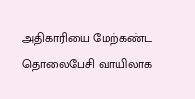அதிகாரியை மேற்கண்ட தொலைபேசி வாயிலாக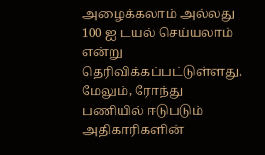அழைக்கலாம் அல்லது 100 ஐ டயல் செய்யலாம் என்று தெரிவிக்கப்பட்டுள்ளது. மேலும், ரோந்து பணியில் ஈடுபடும் அதிகாரிகளின்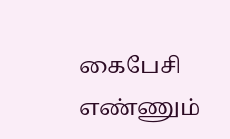கைபேசி எண்ணும்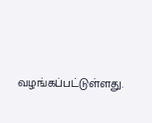வழங்கப்பட்டுள்ளது.